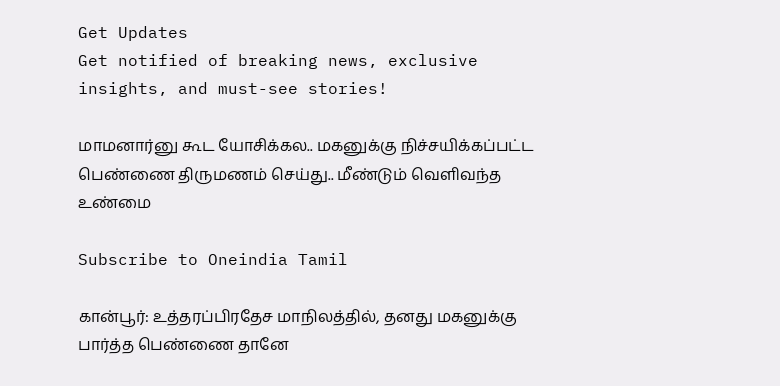Get Updates
Get notified of breaking news, exclusive insights, and must-see stories!

மாமனார்னு கூட யோசிக்கல.. மகனுக்கு நிச்சயிக்கப்பட்ட பெண்ணை திருமணம் செய்து.. மீண்டும் வெளிவந்த உண்மை

Subscribe to Oneindia Tamil

கான்பூர்: உத்தரப்பிரதேச மாநிலத்தில், தனது மகனுக்கு பார்த்த பெண்ணை தானே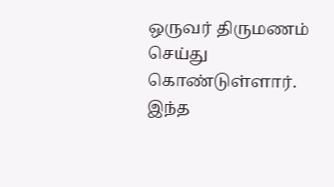ஒருவர் திருமணம் செய்து கொண்டுள்ளார். இந்த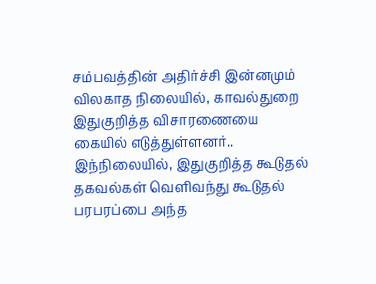சம்பவத்தின் அதிர்ச்சி இன்னமும் விலகாத நிலையில், காவல்துறை இதுகுறித்த விசாரணையை கையில் எடுத்துள்ளனர்.. இந்நிலையில், இதுகுறித்த கூடுதல் தகவல்கள் வெளிவந்து கூடுதல் பரபரப்பை அந்த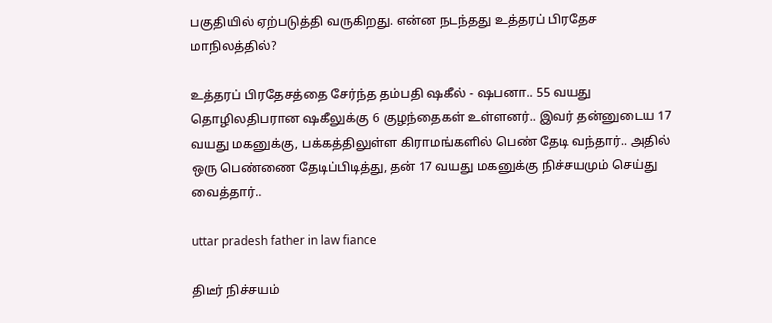பகுதியில் ஏற்படுத்தி வருகிறது. என்ன நடந்தது உத்தரப் பிரதேச மாநிலத்தில்?

உத்தரப் பிரதேசத்தை சேர்ந்த தம்பதி ஷகீல் - ஷபனா.. 55 வயது தொழிலதிபரான ஷகீலுக்கு 6 குழந்தைகள் உள்ளனர்.. இவர் தன்னுடைய 17 வயது மகனுக்கு, பக்கத்திலுள்ள கிராமங்களில் பெண் தேடி வந்தார்.. அதில் ஒரு பெண்ணை தேடிப்பிடித்து, தன் 17 வயது மகனுக்கு நிச்சயமும் செய்து வைத்தார்..

uttar pradesh father in law fiance

திடீர் நிச்சயம்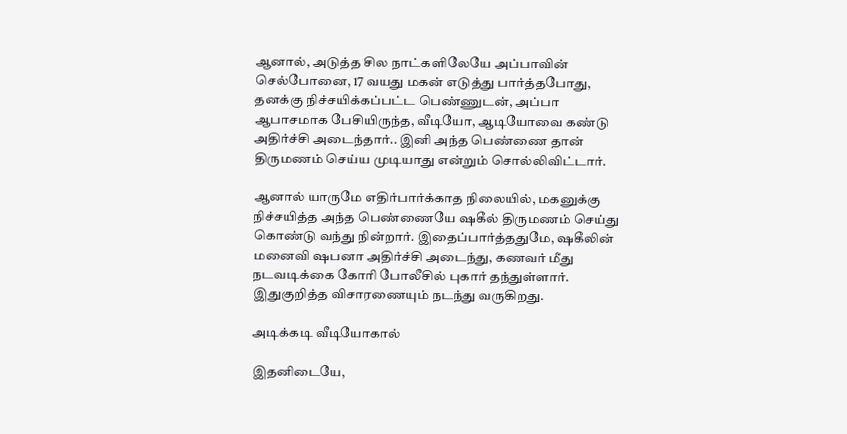ஆனால், அடுத்த சில நாட்களிலேயே அப்பாவின் செல்போனை, 17 வயது மகன் எடுத்து பார்த்தபோது, தனக்கு நிச்சயிக்கப்பட்ட பெண்ணுடன், அப்பா ஆபாசமாக பேசியிருந்த, வீடியோ, ஆடியோவை கண்டு அதிர்ச்சி அடைந்தார்.. இனி அந்த பெண்ணை தான் திருமணம் செய்ய முடியாது என்றும் சொல்லிவிட்டார்.

ஆனால் யாருமே எதிர்பார்க்காத நிலையில், மகனுக்கு நிச்சயித்த அந்த பெண்ணையே ஷகீல் திருமணம் செய்து கொண்டு வந்து நின்றார். இதைப்பார்த்ததுமே, ஷகீலின் மனைவி ஷபனா அதிர்ச்சி அடைந்து, கணவர் மீது நடவடிக்கை கோரி போலீசில் புகார் தந்துள்ளார். இதுகுறித்த விசாரணையும் நடந்து வருகிறது.

அடிக்கடி வீடியோகால்

இதனிடையே,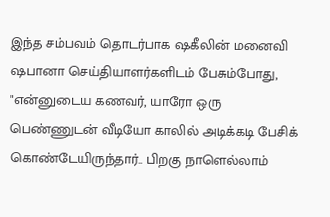இந்த சம்பவம் தொடர்பாக ஷகீலின் மனைவி ஷபானா செய்தியாளர்களிடம் பேசும்போது, "என்னுடைய கணவர், யாரோ ஒரு பெண்ணுடன் வீடியோ காலில் அடிக்கடி பேசிக் கொண்டேயிருந்தார்.. பிறகு நாளெல்லாம்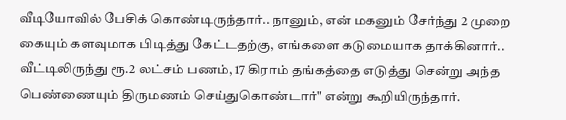வீடியோவில் பேசிக் கொண்டிருந்தார்.. நானும், என் மகனும் சேர்ந்து 2 முறை கையும் களவுமாக பிடித்து கேட்டதற்கு, எங்களை கடுமையாக தாக்கினார்.. வீட்டிலிருந்து ரூ.2 லட்சம் பணம், 17 கிராம் தங்கத்தை எடுத்து சென்று அந்த பெண்ணையும் திருமணம் செய்துகொண்டார்" என்று கூறியிருந்தார்.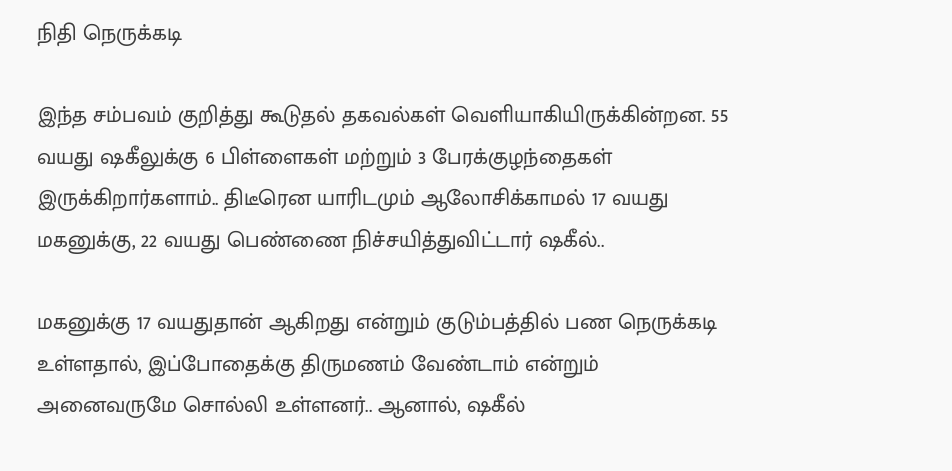நிதி நெருக்கடி

இந்த சம்பவம் குறித்து கூடுதல் தகவல்கள் வெளியாகியிருக்கின்றன. 55 வயது ஷகீலுக்கு 6 பிள்ளைகள் மற்றும் 3 பேரக்குழந்தைகள் இருக்கிறார்களாம்.. திடீரென யாரிடமும் ஆலோசிக்காமல் 17 வயது மகனுக்கு, 22 வயது பெண்ணை நிச்சயித்துவிட்டார் ஷகீல்..

மகனுக்கு 17 வயதுதான் ஆகிறது என்றும் குடும்பத்தில் பண நெருக்கடி உள்ளதால், இப்போதைக்கு திருமணம் வேண்டாம் என்றும் அனைவருமே சொல்லி உள்ளனர்.. ஆனால், ஷகீல்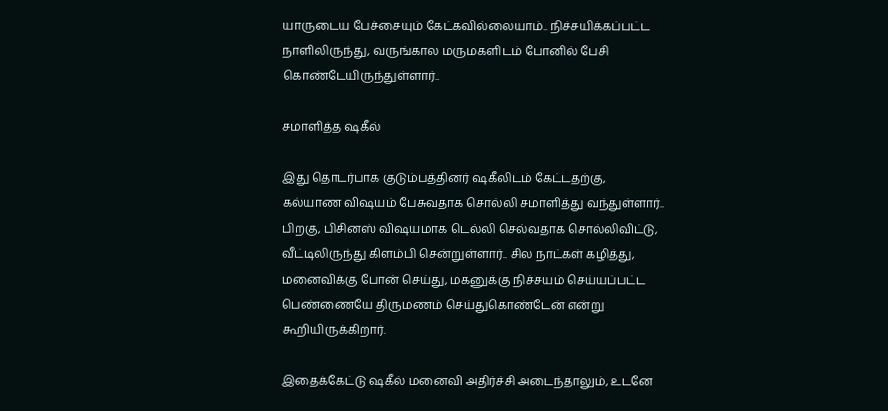யாருடைய பேச்சையும் கேட்கவில்லையாம்.. நிச்சயிக்கப்பட்ட நாளிலிருந்து, வருங்கால மருமகளிடம் போனில் பேசி கொண்டேயிருந்துள்ளார்..

சமாளித்த ஷகீல்

இது தொடர்பாக குடும்பத்தினர் ஷகீலிடம் கேட்டதற்கு, கல்யாண விஷயம் பேசுவதாக சொல்லி சமாளித்து வந்துள்ளார்.. பிறகு, பிசினஸ் விஷயமாக டெல்லி செல்வதாக சொல்லிவிட்டு, வீட்டிலிருந்து கிளம்பி சென்றுள்ளார்.. சில நாட்கள் கழித்து, மனைவிக்கு போன் செய்து, மகனுக்கு நிச்சயம் செய்யப்பட்ட பெண்ணையே திருமணம் செய்துகொண்டேன் என்று கூறியிருக்கிறார்.

இதைக்கேட்டு ஷகீல் மனைவி அதிர்ச்சி அடைந்தாலும், உடனே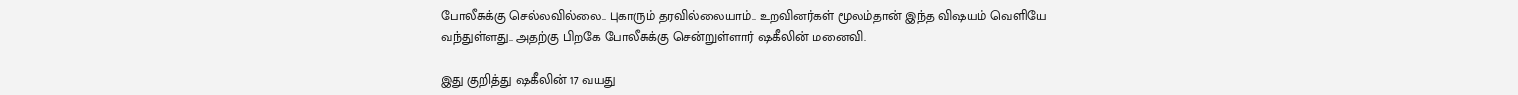போலீசுக்கு செல்லவில்லை.. புகாரும் தரவில்லையாம்.. உறவினர்கள் மூலம்தான் இந்த விஷயம் வெளியே வந்துள்ளது.. அதற்கு பிறகே போலீசுக்கு சென்றுள்ளார் ஷகீலின் மனைவி.

இது குறித்து ஷகீலின் 17 வயது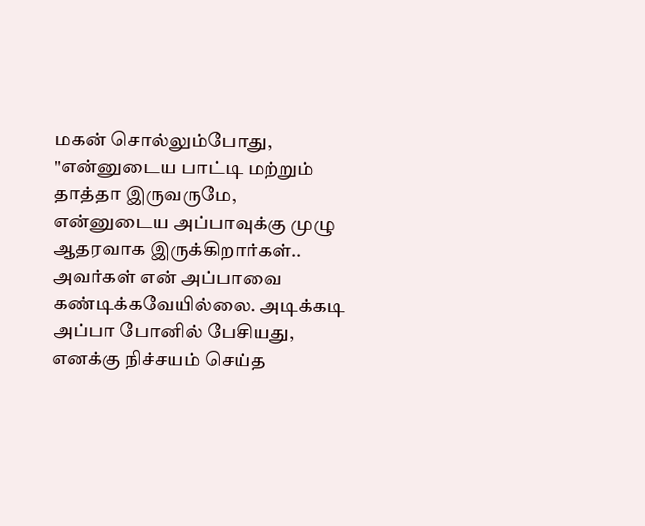மகன் சொல்லும்போது, "என்னுடைய பாட்டி மற்றும் தாத்தா இருவருமே, என்னுடைய அப்பாவுக்கு முழு ஆதரவாக இருக்கிறார்கள்.. அவர்கள் என் அப்பாவை கண்டிக்கவேயில்லை. அடிக்கடி அப்பா போனில் பேசியது, எனக்கு நிச்சயம் செய்த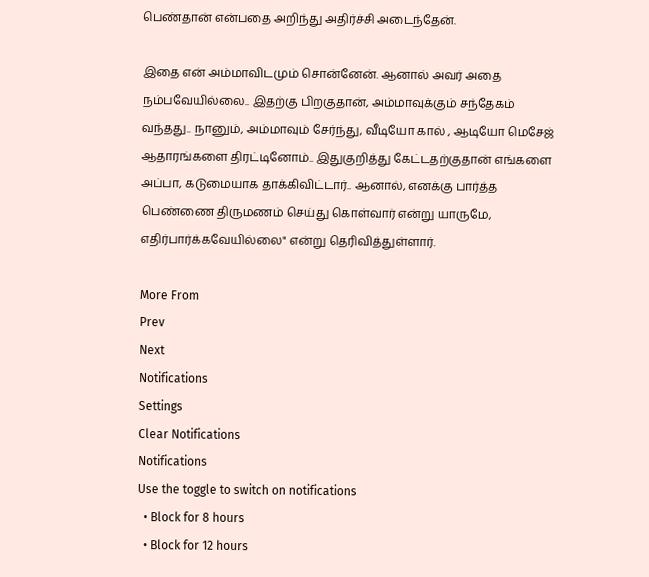பெண்தான் என்பதை அறிந்து அதிர்ச்சி அடைந்தேன்.

இதை என் அம்மாவிடமும் சொன்னேன். ஆனால் அவர் அதை நம்பவேயில்லை.. இதற்கு பிறகுதான், அம்மாவுக்கும் சந்தேகம் வந்தது.. நானும், அம்மாவும் சேர்ந்து, வீடியோ கால் , ஆடியோ மெசேஜ் ஆதாரங்களை திரட்டினோம்.. இதுகுறித்து கேட்டதற்குதான் எங்களை அப்பா, கடுமையாக தாக்கிவிட்டார்.. ஆனால், எனக்கு பார்த்த பெண்ணை திருமணம் செய்து கொள்வார் என்று யாருமே, எதிர்பார்க்கவேயில்லை" என்று தெரிவித்துள்ளார்.

More From
Prev
Next
Notifications
Settings
Clear Notifications
Notifications
Use the toggle to switch on notifications
  • Block for 8 hours
  • Block for 12 hours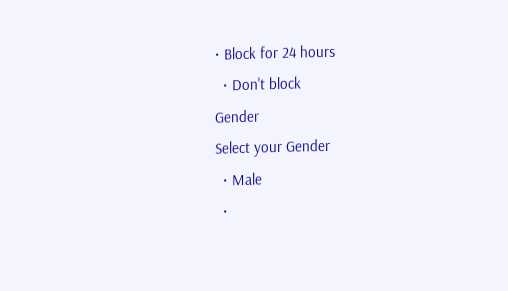• Block for 24 hours
  • Don't block
Gender
Select your Gender
  • Male
  •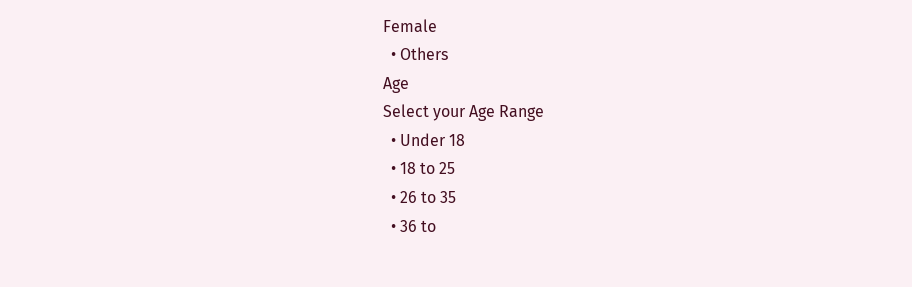Female
  • Others
Age
Select your Age Range
  • Under 18
  • 18 to 25
  • 26 to 35
  • 36 to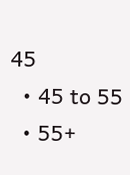45
  • 45 to 55
  • 55+